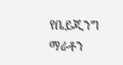የቤይጂንግ ማራቶን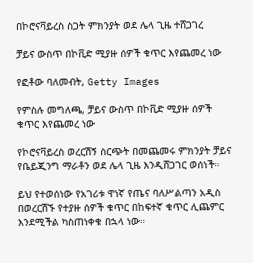በኮሮናቫይረስ ስጋት ምክንያት ወደ ሌላ ጊዜ ተሸጋገረ

ቻይና ውስጥ በኮቪድ ሚያዙ ሰዎች ቁጥር እየጨመረ ነው

የፎቶው ባለመብት, Getty Images

የምስሉ መግለጫ, ቻይና ውስጥ በኮቪድ ሚያዙ ሰዎች ቁጥር እየጨመረ ነው

የኮሮናቫይረስ ወረርሽኝ ስርጭት በመጨመሩ ምክንያት ቻይና የቤይጂንግ ማራቶን ወደ ሌላ ጊዜ እንዲሸጋገር ወሰነች።

ይህ የተወሰነው የአገሪቱ ዋነኛ የጤና ባለሥልጣን አዲስ በወረርሽኙ የተያዙ ሰዎች ቁጥር በከፍተኛ ቁጥር ሊጨምር እንደሚችል ካስጠነቀቁ በኋላ ነው።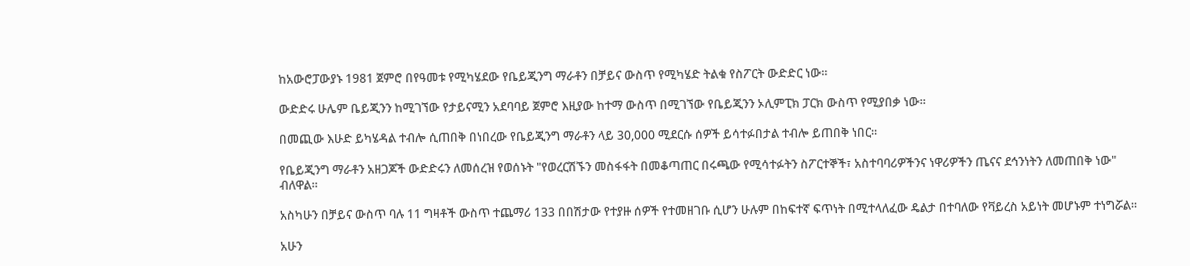ከአውሮፓውያኑ 1981 ጀምሮ በየዓመቱ የሚካሄደው የቤይጂንግ ማራቶን በቻይና ውስጥ የሚካሄድ ትልቁ የስፖርት ውድድር ነው።

ውድድሩ ሁሌም ቤይጂንን ከሚገኘው የታይናሚን አደባባይ ጀምሮ እዚያው ከተማ ውስጥ በሚገኘው የቤይጂንን ኦሊምፒክ ፓርክ ውስጥ የሚያበቃ ነው።

በመጪው እሁድ ይካሄዳል ተብሎ ሲጠበቅ በነበረው የቤይጂንግ ማራቶን ላይ 30,000 ሚደርሱ ሰዎች ይሳተፉበታል ተብሎ ይጠበቅ ነበር።

የቤይጂንግ ማራቶን አዘጋጆች ውድድሩን ለመሰረዝ የወሰኑት "የወረርሽኙን መስፋፋት በመቆጣጠር በሩጫው የሚሳተፉትን ስፖርተኞች፣ አስተባባሪዎችንና ነዋሪዎችን ጤናና ደኅንነትን ለመጠበቅ ነው" ብለዋል።

አስካሁን በቻይና ውስጥ ባሉ 11 ግዛቶች ውስጥ ተጨማሪ 133 በበሽታው የተያዙ ሰዎች የተመዘገቡ ሲሆን ሁሉም በከፍተኛ ፍጥነት በሚተላለፈው ዴልታ በተባለው የቫይረስ አይነት መሆኑም ተነግሯል።

አሁን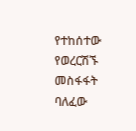የተከሰተው የወረርሽኙ መስፋፋት ባለፈው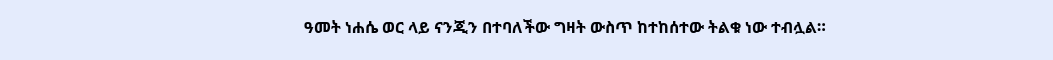ዓመት ነሐሴ ወር ላይ ናንጂን በተባለችው ግዛት ውስጥ ከተከሰተው ትልቁ ነው ተብሏል።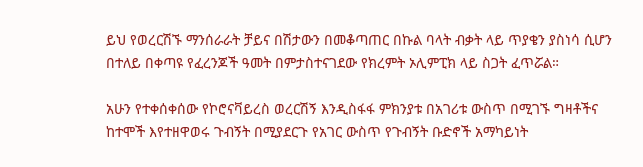ይህ የወረርሽኙ ማንሰራራት ቻይና በሽታውን በመቆጣጠር በኩል ባላት ብቃት ላይ ጥያቄን ያስነሳ ሲሆን በተለይ በቀጣዩ የፈረንጆች ዓመት በምታስተናገደው የክረምት ኦሊምፒክ ላይ ስጋት ፈጥሯል።

አሁን የተቀሰቀሰው የኮሮናቫይረስ ወረርሽኝ እንዲስፋፋ ምክንያቱ በአገሪቱ ውስጥ በሚገኙ ግዛቶችና ከተሞች እየተዘዋወሩ ጉብኝት በሚያደርጉ የአገር ውስጥ የጉብኝት ቡድኖች አማካይነት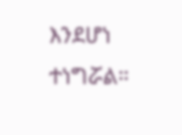እንደሆነ ተነግሯል።